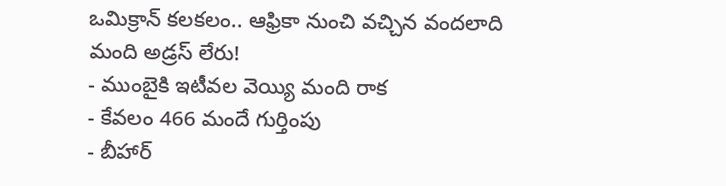ఒమిక్రాన్ కలకలం.. ఆఫ్రికా నుంచి వచ్చిన వందలాది మంది అడ్రస్ లేరు!
- ముంబైకి ఇటీవల వెయ్యి మంది రాక
- కేవలం 466 మందే గుర్తింపు
- బీహార్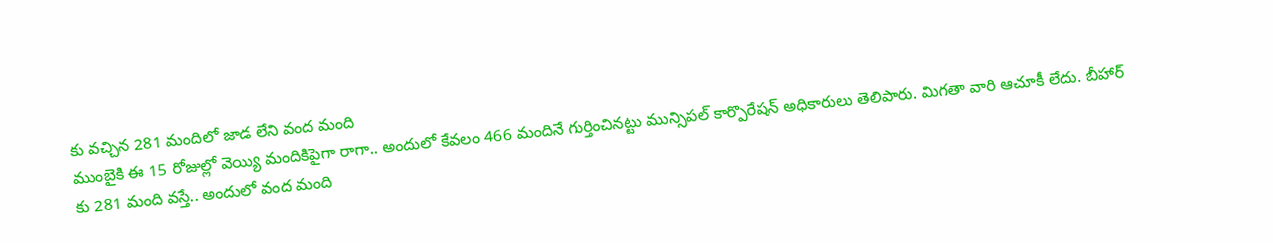కు వచ్చిన 281 మందిలో జాడ లేని వంద మంది
ముంబైకి ఈ 15 రోజుల్లో వెయ్యి మందికిపైగా రాగా.. అందులో కేవలం 466 మందినే గుర్తించినట్టు మున్సిపల్ కార్పొరేషన్ అధికారులు తెలిపారు. మిగతా వారి ఆచూకీ లేదు. బీహార్ కు 281 మంది వస్తే.. అందులో వంద మంది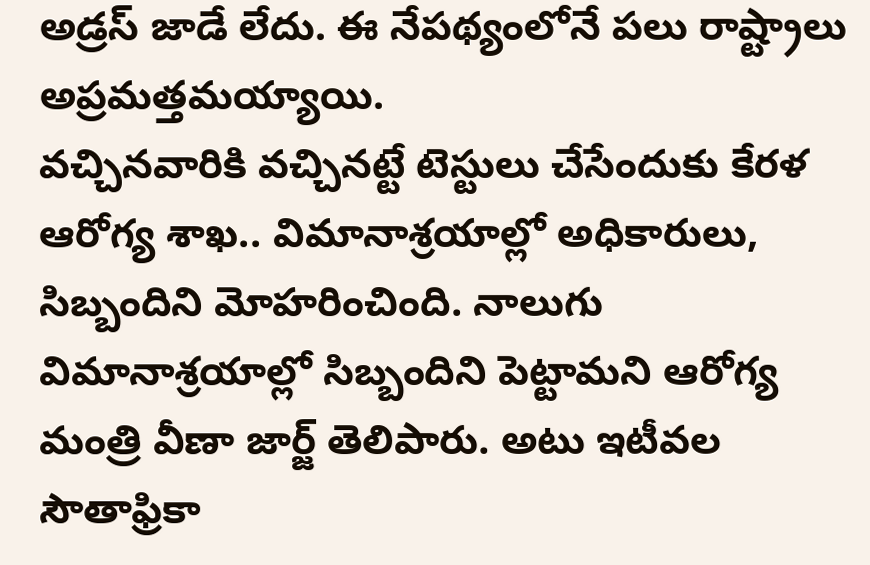అడ్రస్ జాడే లేదు. ఈ నేపథ్యంలోనే పలు రాష్ట్రాలు అప్రమత్తమయ్యాయి.
వచ్చినవారికి వచ్చినట్టే టెస్టులు చేసేందుకు కేరళ ఆరోగ్య శాఖ.. విమానాశ్రయాల్లో అధికారులు, సిబ్బందిని మోహరించింది. నాలుగు విమానాశ్రయాల్లో సిబ్బందిని పెట్టామని ఆరోగ్య మంత్రి వీణా జార్జ్ తెలిపారు. అటు ఇటీవల సౌతాఫ్రికా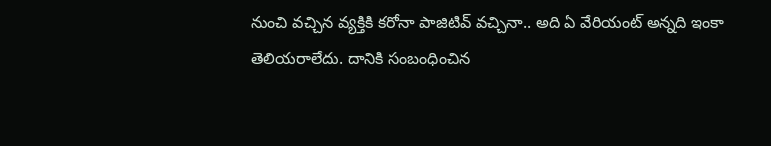నుంచి వచ్చిన వ్యక్తికి కరోనా పాజిటివ్ వచ్చినా.. అది ఏ వేరియంట్ అన్నది ఇంకా తెలియరాలేదు. దానికి సంబంధించిన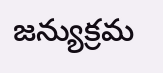జన్యుక్రమ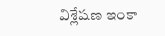విశ్లేషణ ఇంకా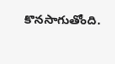కొనసాగుతోంది.